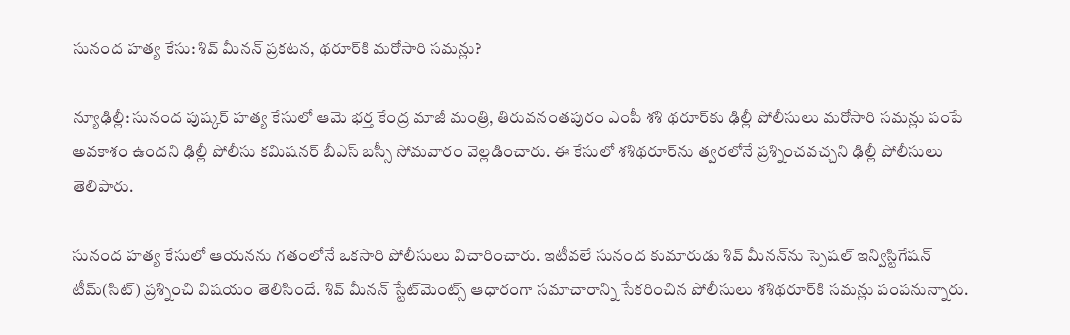సునంద హత్య కేసు: శివ్ మీనన్ ప్రకటన, థరూర్‌కి మరోసారి సమన్లు?

న్యూఢిల్లీ: సునంద పుష్కర్ హత్య కేసులో ఆమె భర్త కేంద్ర మాజీ మంత్రి, తిరువనంతపురం ఎంపీ శశి థరూర్‌కు ఢిల్లీ పోలీసులు మరోసారి సమన్లు పంపే అవకాశం ఉందని ఢిల్లీ పోలీసు కమిషనర్ బీఎస్ బస్సీ సోమవారం వెల్లడించారు. ఈ కేసులో శశిథరూర్‌ను త్వరలోనే ప్రశ్నించవచ్చని ఢిల్లీ పోలీసులు తెలిపారు.

సునంద హత్య కేసులో ఆయనను గతంలోనే ఒకసారి పోలీసులు విచారించారు. ఇటీవలే సునంద కుమారుడు శివ్ మీనన్‌ను స్పెషల్ ఇన్విస్టిగేషన్ టీమ్(సిట్) ప్రశ్నించి విషయం తెలిసిందే. శివ్ మీనన్ స్టేట్‌మెంట్స్ ఆధారంగా సమాచారాన్ని సేకరించిన పోలీసులు శశిథరూర్‌కి సమన్లు పంపనున్నారు.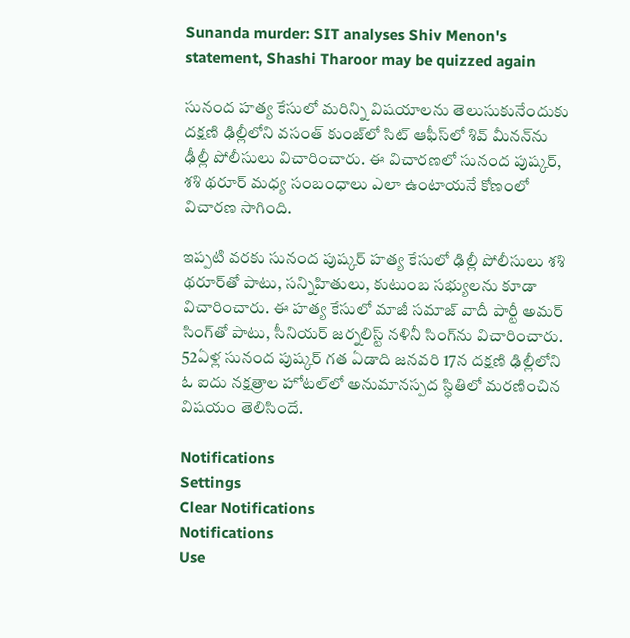Sunanda murder: SIT analyses Shiv Menon's statement, Shashi Tharoor may be quizzed again

సునంద హత్య కేసులో మరిన్ని విషయాలను తెలుసుకునేందుకు దక్షణి ఢిల్లీలోని వసంత్ కుంజ్‌లో సిట్ ఆఫీస్‌లో శివ్ మీనన్‌ను ఢీల్లీ పోలీసులు విచారించారు. ఈ విచారణలో సునంద పుష్కర్, శశి థరూర్ మధ్య సంబంధాలు ఎలా ఉంటాయనే కోణంలో విచారణ సాగింది.

ఇప్పటి వరకు సునంద పుష్కర్ హత్య కేసులో ఢిల్లీ పోలీసులు శశి థరూర్‌తో పాటు, సన్నిహితులు, కుటుంబ సభ్యులను కూడా విచారించారు. ఈ హత్య కేసులో మాజీ సమాజ్ వాదీ పార్టీ అమర్ సింగ్‌తో పాటు, సీనియర్ జర్నలిస్ట్ నళినీ సింగ్‌ను విచారించారు. 52ఏళ్ల సునంద పుష్కర్ గత ఏడాది జనవరి 17న దక్షణి ఢిల్లీలోని ఓ ఐదు నక్షత్రాల హోటల్‌లో అనుమానస్పద స్ధితిలో మరణించిన విషయం తెలిసిందే.

Notifications
Settings
Clear Notifications
Notifications
Use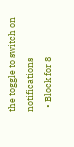the toggle to switch on notifications
  • Block for 8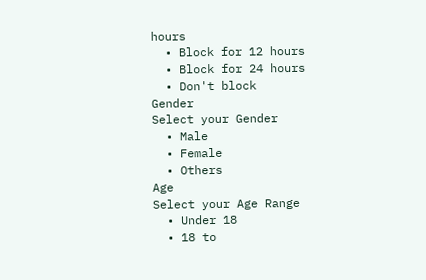hours
  • Block for 12 hours
  • Block for 24 hours
  • Don't block
Gender
Select your Gender
  • Male
  • Female
  • Others
Age
Select your Age Range
  • Under 18
  • 18 to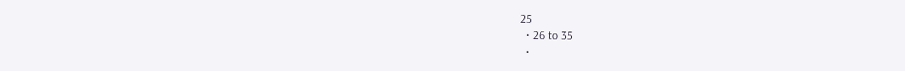25
  • 26 to 35
  •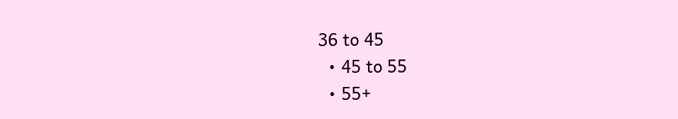36 to 45
  • 45 to 55
  • 55+